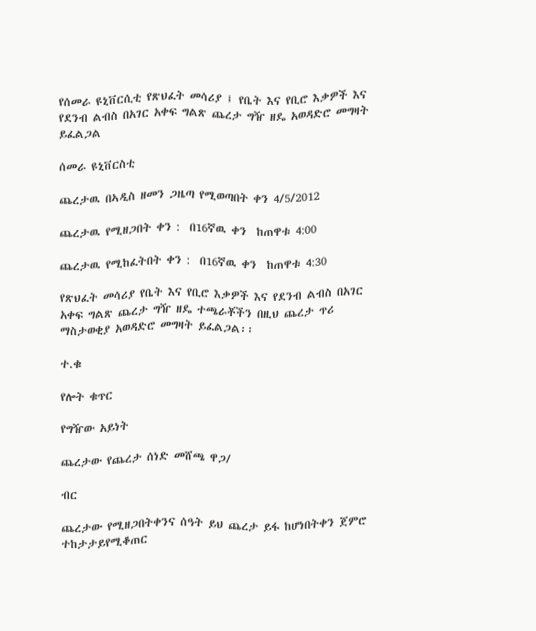የሰመራ ዩኒቨርሲቲ የጽህፈት መሳሪያ ፤ የቤት እና የቢሮ እቃዎች እና የደንብ ልብስ በአገር አቀፍ ግልጽ ጨረታ ግዥ ዘዴ አወዳድሮ መግዛት ይፈልጋል

ሰመራ ዩኒቨርስቲ

ጨረታዉ በኣዲስ ዘመን ጋዜጣ የሚወጣበት ቀን 4/5/2012

ጨረታዉ የሚዘጋበት ቀን :  በ16ኛዉ ቀን  ከጠዋቱ 4:00

ጨረታዉ የሚከፈትበት ቀን :  በ16ኛዉ ቀን  ከጠዋቱ 4:30

የጽህፈት መሳሪያ የቤት እና የቢሮ እቃዎች እና የደንብ ልብስ በአገር አቀፍ ግልጽ ጨረታ ግዥ ዘዴ ተጫራቾችን በዚህ ጨረታ ጥሪ ማስታወቂያ አወዳድሮ መግዛት ይፈልጋል፡፡

ተ.ቁ

የሎት ቁጥር

የግዥው አይነት

ጨረታው የጨረታ ሰነድ መሸጫ ዋጋ/

ብር

ጨረታው የሚዘጋበትቀንና ሰዓት ይህ ጨረታ ይፋ ከሆነበትቀን ጀምሮ ተከታታይየሚቆጠር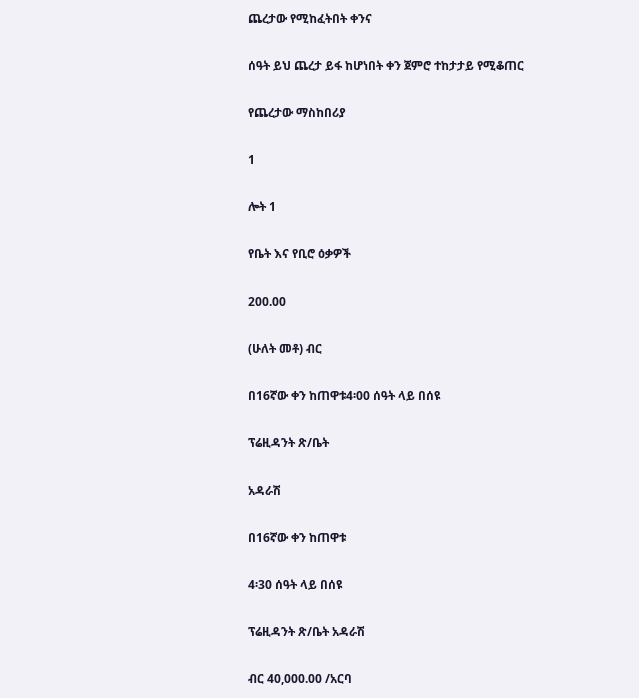ጨረታው የሚከፈትበት ቀንና

ሰዓት ይህ ጨረታ ይፋ ከሆነበት ቀን ጀምሮ ተከታታይ የሚቆጠር

የጨረታው ማስከበሪያ

1

ሎት 1

የቤት እና የቢሮ ዕቃዎች

200.00

(ሁለት መቶ) ብር

በ16ኛው ቀን ከጠዋቱ4፡00 ሰዓት ላይ በሰዩ

ፕሬዚዳንት ጽ/ቤት

አዳራሽ

በ16ኛው ቀን ከጠዋቱ

4፡30 ሰዓት ላይ በሰዩ

ፕሬዚዳንት ጽ/ቤት አዳራሽ

ብር 40,000.00 /አርባ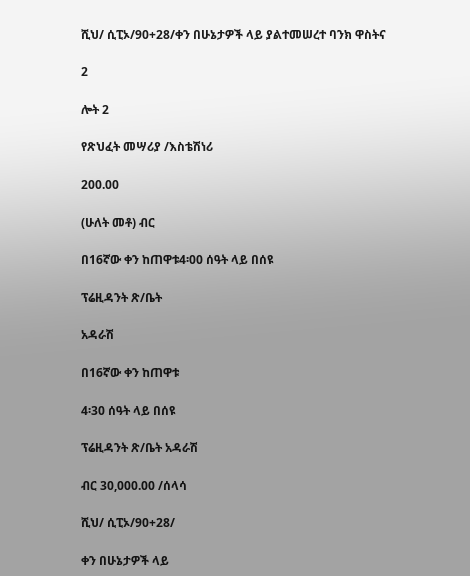ሺህ/ ሲፒኦ/90+28/ቀን በሁኔታዎች ላይ ያልተመሠረተ ባንክ ዋስትና

2

ሎት 2

የጽህፈት መሣሪያ /እስቴሽነሪ

200.00

(ሁለት መቶ) ብር

በ16ኛው ቀን ከጠዋቱ4፡00 ሰዓት ላይ በሰዩ

ፕሬዚዳንት ጽ/ቤት

አዳራሽ

በ16ኛው ቀን ከጠዋቱ

4፡30 ሰዓት ላይ በሰዩ

ፕሬዚዳንት ጽ/ቤት አዳራሽ

ብር 30,000.00 /ሰላሳ

ሺህ/ ሲፒኦ/90+28/

ቀን በሁኔታዎች ላይ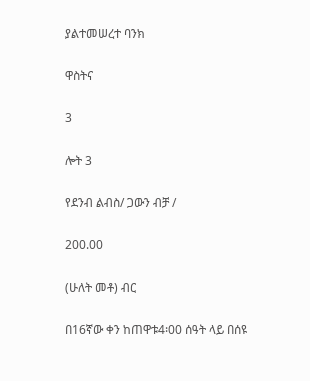ያልተመሠረተ ባንክ

ዋስትና

3

ሎት 3

የደንብ ልብስ/ ጋውን ብቻ /

200.00

(ሁለት መቶ) ብር

በ16ኛው ቀን ከጠዋቱ4፡00 ሰዓት ላይ በሰዩ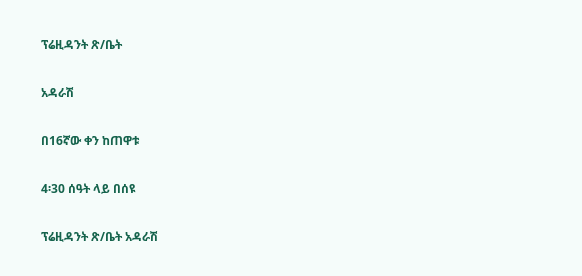ፕሬዚዳንት ጽ/ቤት

አዳራሽ

በ16ኛው ቀን ከጠዋቱ

4፡30 ሰዓት ላይ በሰዩ

ፕሬዚዳንት ጽ/ቤት አዳራሽ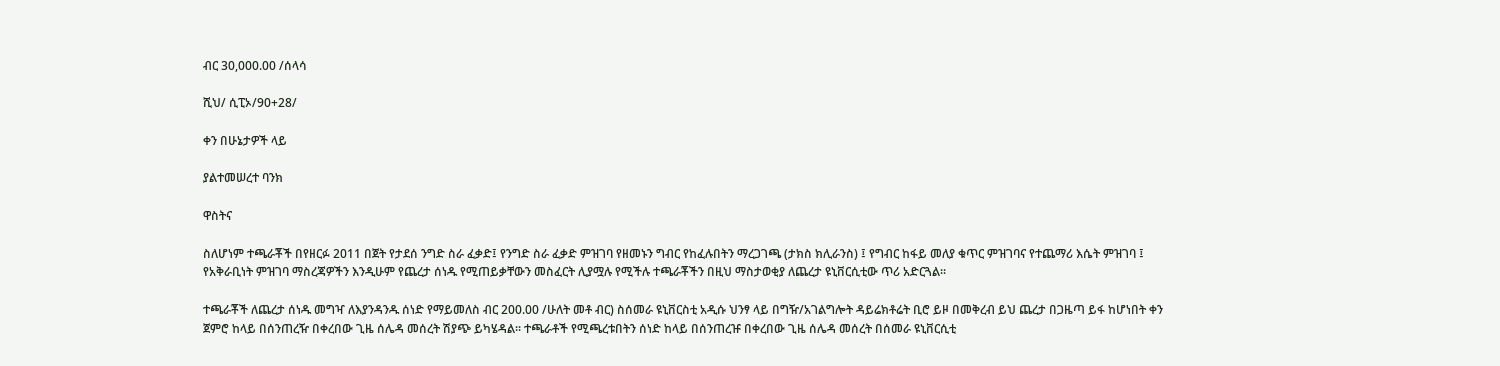ብር 30,000.00 /ሰላሳ

ሺህ/ ሲፒኦ/90+28/

ቀን በሁኔታዎች ላይ

ያልተመሠረተ ባንክ

ዋስትና

ስለሆነም ተጫራቾች በየዘርፉ 2011 በጀት የታደሰ ንግድ ስራ ፈቃድ፤ የንግድ ስራ ፈቃድ ምዝገባ የዘመኑን ግብር የከፈሉበትን ማረጋገጫ (ታክስ ክሊራንስ) ፤ የግብር ከፋይ መለያ ቁጥር ምዝገባና የተጨማሪ እሴት ምዝገባ ፤ የአቅራቢነት ምዝገባ ማስረጃዎችን እንዲሁም የጨረታ ሰነዱ የሚጠይቃቸውን መስፈርት ሊያሟሉ የሚችሉ ተጫራቾችን በዚህ ማስታወቂያ ለጨረታ ዩኒቨርሲቲው ጥሪ አድርጓል፡፡

ተጫራቾች ለጨረታ ሰነዱ መግዣ ለእያንዳንዱ ሰነድ የማይመለስ ብር 200.00 /ሁለት መቶ ብር) ስሰመራ ዩኒቨርስቲ አዲሱ ህንፃ ላይ በግዥ/አገልግሎት ዳይሬክቶሬት ቢሮ ይዞ በመቅረብ ይህ ጨረታ በጋዜጣ ይፋ ከሆነበት ቀን ጀምሮ ከላይ በሰንጠረዥ በቀረበው ጊዜ ሰሌዳ መሰረት ሽያጭ ይካሄዳል፡፡ ተጫራቶች የሚጫረቱበትን ሰነድ ከላይ በሰንጠረዡ በቀረበው ጊዜ ሰሌዳ መሰረት በሰመራ ዩኒቨርሲቲ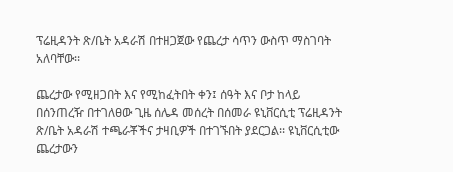ፕሬዚዳንት ጽ/ቤት አዳራሽ በተዘጋጀው የጨረታ ሳጥን ውስጥ ማስገባት አለባቸው፡፡

ጨረታው የሚዘጋበት እና የሚከፈትበት ቀን፤ ሰዓት እና ቦታ ከላይ በሰንጠረዥ በተገለፀው ጊዜ ሰሌዳ መሰረት በሰመራ ዩኒቨርሲቲ ፕሬዚዳንት ጽ/ቤት አዳራሽ ተጫራቾችና ታዛቢዎች በተገኙበት ያደርጋል፡፡ ዩኒቨርሲቲው ጨረታውን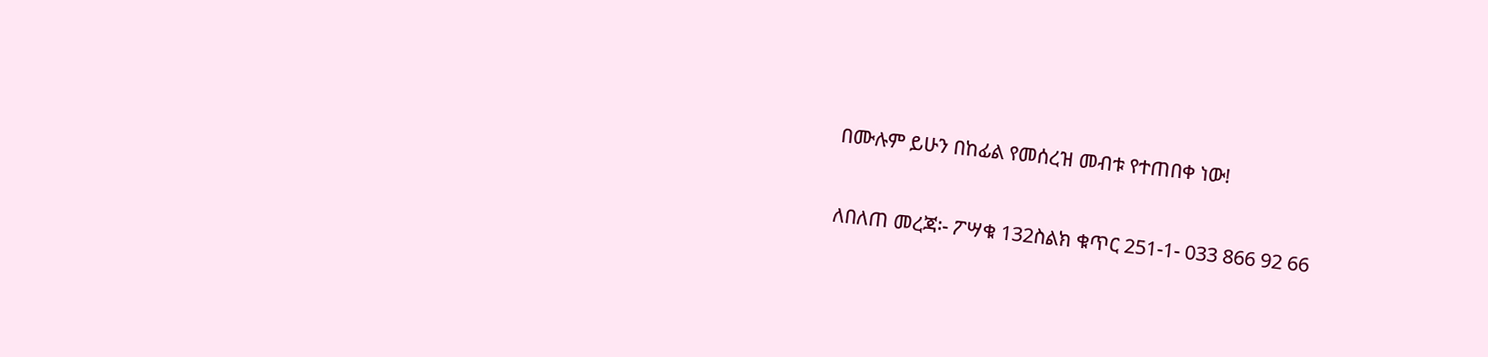በሙሉም ይሁን በከፊል የመሰረዝ መብቱ የተጠበቀ ነው!

ለበለጠ መረጃ፡- ፖሣቁ 132ስልክ ቁጥር 251-1- 033 866 92 66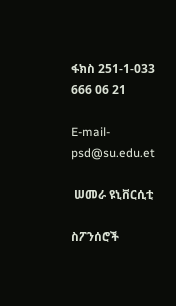ፋክስ 251-1-033 666 06 21

E-mail-psd@su.edu.et

 ሠመራ ዩኒቨርሲቲ

ስፖንሰሮች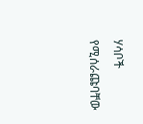ሃሳቦች የሚሰራጩባቸው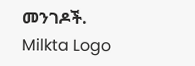መንገዶች.
Milkta Logo